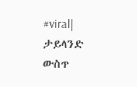#viral| ታይላንድ ውስጥ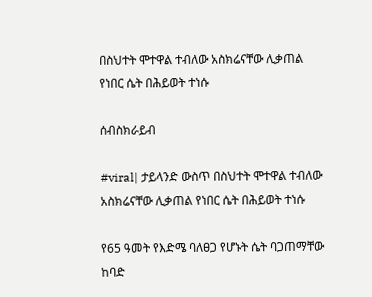በስህተት ሞተዋል ተብለው አስክሬናቸው ሊቃጠል የነበር ሴት በሕይወት ተነሱ

ሰብስክራይብ

#viral| ታይላንድ ውስጥ በስህተት ሞተዋል ተብለው አስክሬናቸው ሊቃጠል የነበር ሴት በሕይወት ተነሱ

የ65 ዓመት የእድሜ ባለፀጋ የሆኑት ሴት ባጋጠማቸው ከባድ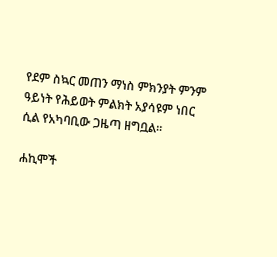የደም ስኳር መጠን ማነስ ምክንያት ምንም ዓይነት የሕይወት ምልክት አያሳዩም ነበር ሲል የአካባቢው ጋዜጣ ዘግቧል።

ሐኪሞች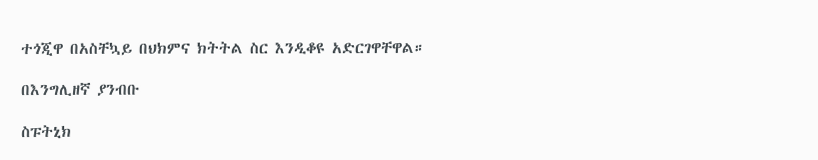ተጎጂዋ በአስቸኳይ በህክምና ክትትል ስር እንዲቆዩ አድርገዋቸዋል።

በእንግሊዘኛ ያንብቡ

ስፑትኒክ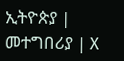ኢትዮጵያ | መተግበሪያ | X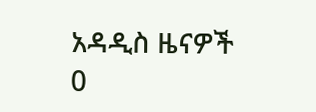አዳዲስ ዜናዎች
0